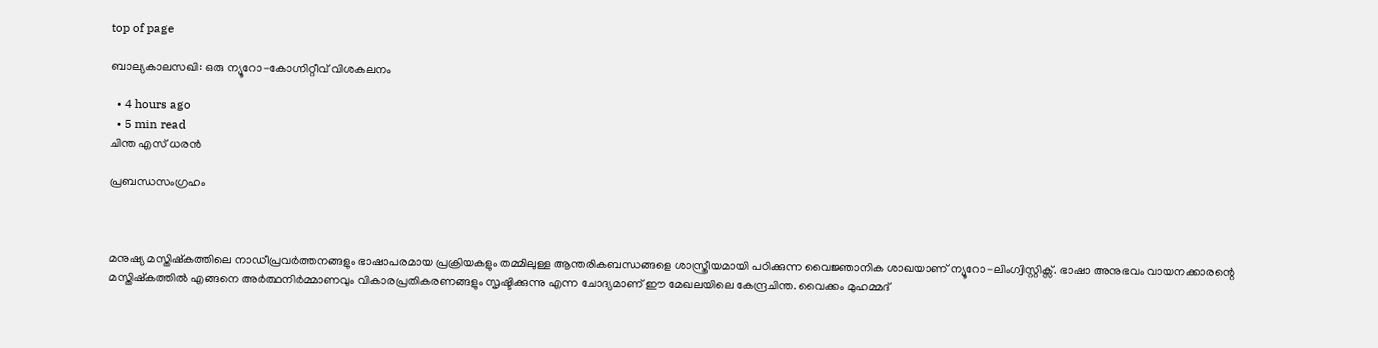top of page

ബാല്യകാലസഖി: ഒരു ന്യൂറോ-കോഗ്നിറ്റീവ് വിശകലനം

  • 4 hours ago
  • 5 min read
ചിന്ത എസ് ധരൻ

പ്രബന്ധസംഗ്രഹം



മനുഷ്യ മസ്തിഷ്കത്തിലെ നാഡീപ്രവർത്തനങ്ങളും ഭാഷാപരമായ പ്രക്രിയകളും തമ്മിലുള്ള ആന്തരികബന്ധങ്ങളെ ശാസ്ത്രീയമായി പഠിക്കുന്ന വൈജ്ഞാനിക ശാഖയാണ് ന്യൂറോ-ലിംഗ്വിസ്റ്റിക്സ്. ഭാഷാ അനുഭവം വായനക്കാരന്റെ മസ്തിഷ്കത്തിൽ എങ്ങനെ അർത്ഥനിർമ്മാണവും വികാരപ്രതികരണങ്ങളും സൃഷ്ടിക്കുന്നു എന്ന ചോദ്യമാണ് ഈ മേഖലയിലെ കേന്ദ്രചിന്ത. വൈക്കം മുഹമ്മദ്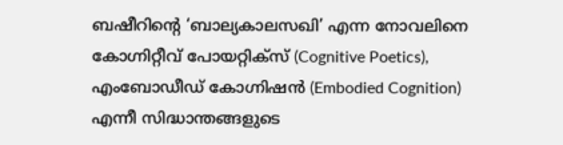ബഷീറിന്റെ ‘ബാല്യകാലസഖി’ എന്ന നോവലിനെ കോഗ്നിറ്റീവ് പോയറ്റിക്സ് (Cognitive Poetics), എംബോഡീഡ് കോഗ്നിഷൻ (Embodied Cognition) എന്നീ സിദ്ധാന്തങ്ങളുടെ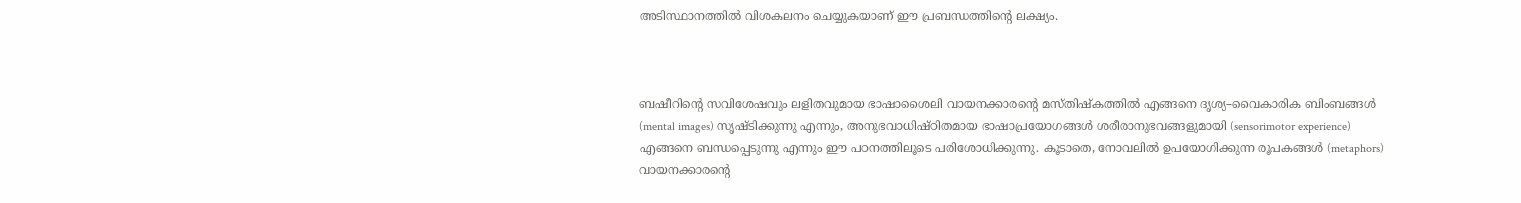അടിസ്ഥാനത്തിൽ വിശകലനം ചെയ്യുകയാണ് ഈ പ്രബന്ധത്തിന്റെ ലക്ഷ്യം.



ബഷീറിന്റെ സവിശേഷവും ലളിതവുമായ ഭാഷാശൈലി വായനക്കാരന്റെ മസ്തിഷ്കത്തിൽ എങ്ങനെ ദൃശ്യ–വൈകാരിക ബിംബങ്ങൾ (mental images) സൃഷ്ടിക്കുന്നു എന്നും, അനുഭവാധിഷ്ഠിതമായ ഭാഷാപ്രയോഗങ്ങൾ ശരീരാനുഭവങ്ങളുമായി (sensorimotor experience) എങ്ങനെ ബന്ധപ്പെടുന്നു എന്നും ഈ പഠനത്തിലൂടെ പരിശോധിക്കുന്നു. കൂടാതെ, നോവലിൽ ഉപയോഗിക്കുന്ന രൂപകങ്ങൾ (metaphors) വായനക്കാരന്റെ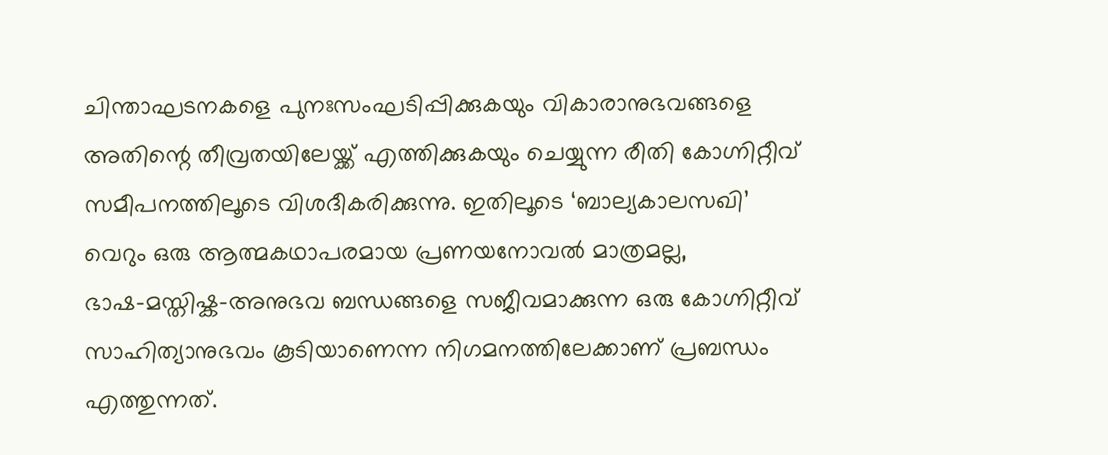ചിന്താഘടനകളെ പുനഃസംഘടിപ്പിക്കുകയും വികാരാനുഭവങ്ങളെ അതിന്റെ തീവ്രതയിലേയ്ക്ക് എത്തിക്കുകയും ചെയ്യുന്ന രീതി കോഗ്നിറ്റീവ് സമീപനത്തിലൂടെ വിശദീകരിക്കുന്നു. ഇതിലൂടെ ‘ബാല്യകാലസഖി’ വെറും ഒരു ആത്മകഥാപരമായ പ്രണയനോവൽ മാത്രമല്ല, ഭാഷ–മസ്തിഷ്ക–അനുഭവ ബന്ധങ്ങളെ സജീവമാക്കുന്ന ഒരു കോഗ്നിറ്റീവ് സാഹിത്യാനുഭവം കൂടിയാണെന്ന നിഗമനത്തിലേക്കാണ് പ്രബന്ധം എത്തുന്നത്.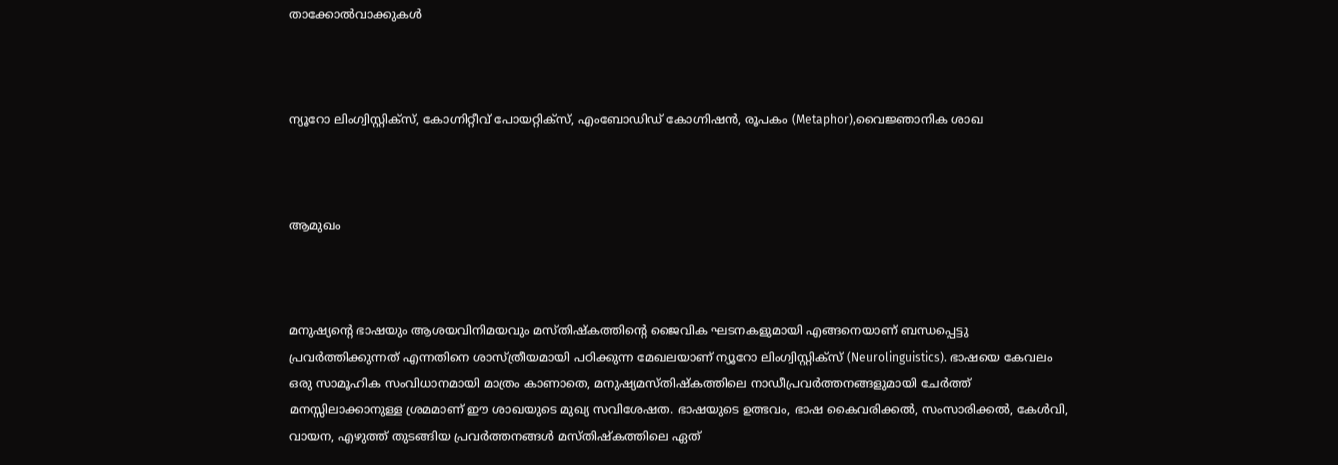താക്കോൽവാക്കുകൾ



ന്യൂറോ ലിംഗ്വിസ്റ്റിക്സ്, കോഗ്നിറ്റീവ് പോയറ്റിക്സ്, എംബോഡിഡ് കോഗ്നിഷൻ, രൂപകം (Metaphor),വൈജ്ഞാനിക ശാഖ



ആമുഖം



മനുഷ്യന്റെ ഭാഷയും ആശയവിനിമയവും മസ്തിഷ്കത്തിന്റെ ജൈവിക ഘടനകളുമായി എങ്ങനെയാണ് ബന്ധപ്പെട്ടു പ്രവർത്തിക്കുന്നത് എന്നതിനെ ശാസ്ത്രീയമായി പഠിക്കുന്ന മേഖലയാണ് ന്യൂറോ ലിംഗ്വിസ്റ്റിക്സ് (Neurolinguistics). ഭാഷയെ കേവലം ഒരു സാമൂഹിക സംവിധാനമായി മാത്രം കാണാതെ, മനുഷ്യമസ്തിഷ്കത്തിലെ നാഡീപ്രവർത്തനങ്ങളുമായി ചേർത്ത് മനസ്സിലാക്കാനുള്ള ശ്രമമാണ് ഈ ശാഖയുടെ മുഖ്യ സവിശേഷത. ഭാഷയുടെ ഉത്ഭവം, ഭാഷ കൈവരിക്കൽ, സംസാരിക്കൽ, കേൾവി, വായന, എഴുത്ത് തുടങ്ങിയ പ്രവർത്തനങ്ങൾ മസ്തിഷ്കത്തിലെ ഏത്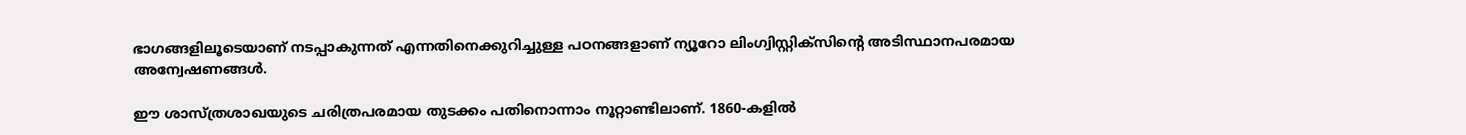ഭാഗങ്ങളിലൂടെയാണ് നടപ്പാകുന്നത് എന്നതിനെക്കുറിച്ചുള്ള പഠനങ്ങളാണ് ന്യൂറോ ലിംഗ്വിസ്റ്റിക്സിന്റെ അടിസ്ഥാനപരമായ അന്വേഷണങ്ങൾ.

ഈ ശാസ്ത്രശാഖയുടെ ചരിത്രപരമായ തുടക്കം പതിനൊന്നാം നൂറ്റാണ്ടിലാണ്. 1860-കളിൽ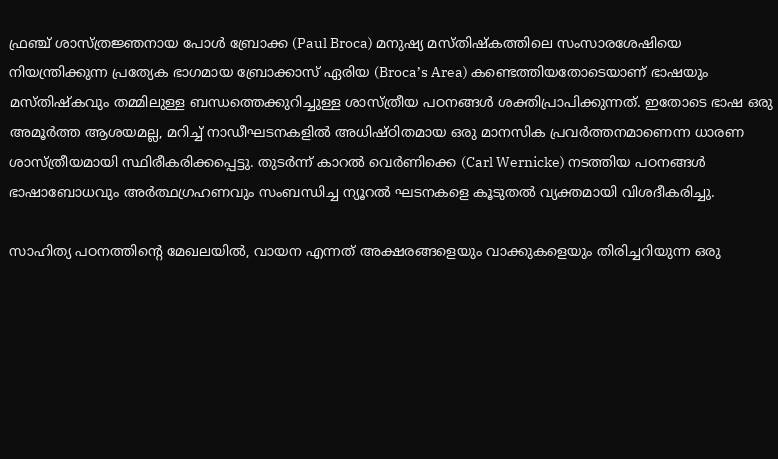ഫ്രഞ്ച് ശാസ്ത്രജ്ഞനായ പോൾ ബ്രോക്ക (Paul Broca) മനുഷ്യ മസ്തിഷ്കത്തിലെ സംസാരശേഷിയെ നിയന്ത്രിക്കുന്ന പ്രത്യേക ഭാഗമായ ബ്രോക്കാസ് ഏരിയ (Broca’s Area) കണ്ടെത്തിയതോടെയാണ് ഭാഷയും മസ്തിഷ്കവും തമ്മിലുള്ള ബന്ധത്തെക്കുറിച്ചുള്ള ശാസ്ത്രീയ പഠനങ്ങൾ ശക്തിപ്രാപിക്കുന്നത്. ഇതോടെ ഭാഷ ഒരു അമൂർത്ത ആശയമല്ല, മറിച്ച് നാഡീഘടനകളിൽ അധിഷ്ഠിതമായ ഒരു മാനസിക പ്രവർത്തനമാണെന്ന ധാരണ ശാസ്ത്രീയമായി സ്ഥിരീകരിക്കപ്പെട്ടു. തുടർന്ന് കാറൽ വെർണിക്കെ (Carl Wernicke) നടത്തിയ പഠനങ്ങൾ ഭാഷാബോധവും അർത്ഥഗ്രഹണവും സംബന്ധിച്ച ന്യൂറൽ ഘടനകളെ കൂടുതൽ വ്യക്തമായി വിശദീകരിച്ചു.

സാഹിത്യ പഠനത്തിന്റെ മേഖലയിൽ, വായന എന്നത് അക്ഷരങ്ങളെയും വാക്കുകളെയും തിരിച്ചറിയുന്ന ഒരു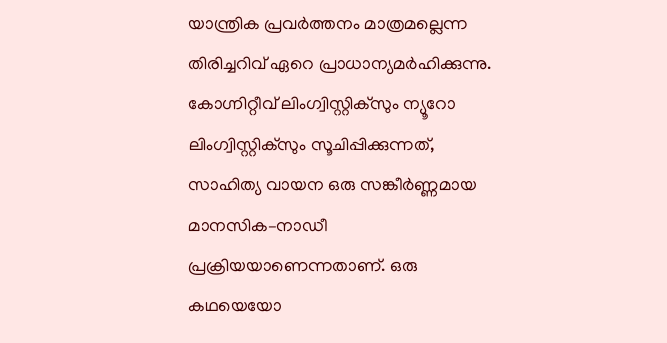യാന്ത്രിക പ്രവർത്തനം മാത്രമല്ലെന്ന തിരിച്ചറിവ് ഏറെ പ്രാധാന്യമർഹിക്കുന്നു. കോഗ്നിറ്റീവ് ലിംഗ്വിസ്റ്റിക്സും ന്യൂറോ ലിംഗ്വിസ്റ്റിക്സും സൂചിപ്പിക്കുന്നത്, സാഹിത്യ വായന ഒരു സങ്കീർണ്ണമായ മാനസിക–നാഡീ പ്രക്രിയയാണെന്നതാണ്. ഒരു കഥയെയോ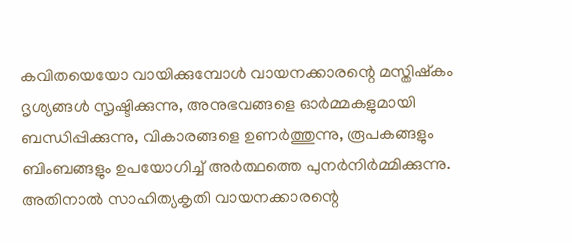കവിതയെയോ വായിക്കുമ്പോൾ വായനക്കാരന്റെ മസ്തിഷ്കം ദൃശ്യങ്ങൾ സൃഷ്ടിക്കുന്നു, അനുഭവങ്ങളെ ഓർമ്മകളുമായി ബന്ധിപ്പിക്കുന്നു, വികാരങ്ങളെ ഉണർത്തുന്നു, രൂപകങ്ങളും ബിംബങ്ങളും ഉപയോഗിച്ച് അർത്ഥത്തെ പുനർനിർമ്മിക്കുന്നു. അതിനാൽ സാഹിത്യകൃതി വായനക്കാരന്റെ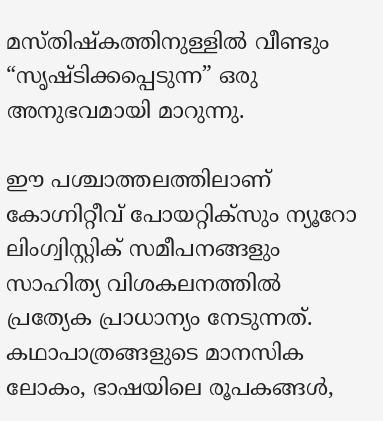മസ്തിഷ്കത്തിനുള്ളിൽ വീണ്ടും “സൃഷ്ടിക്കപ്പെടുന്ന” ഒരു അനുഭവമായി മാറുന്നു.

ഈ പശ്ചാത്തലത്തിലാണ് കോഗ്നിറ്റീവ് പോയറ്റിക്സും ന്യൂറോ ലിംഗ്വിസ്റ്റിക് സമീപനങ്ങളും സാഹിത്യ വിശകലനത്തിൽ പ്രത്യേക പ്രാധാന്യം നേടുന്നത്. കഥാപാത്രങ്ങളുടെ മാനസിക ലോകം, ഭാഷയിലെ രൂപകങ്ങൾ,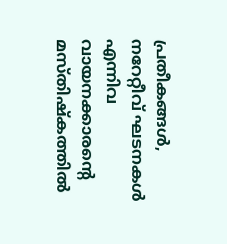പ്രതീകങ്ങൾ, നറേറ്റീവ് ഘടനകൾ എന്നിവ വായനക്കാരന്റെ മസ്തിഷ്കത്തിൽ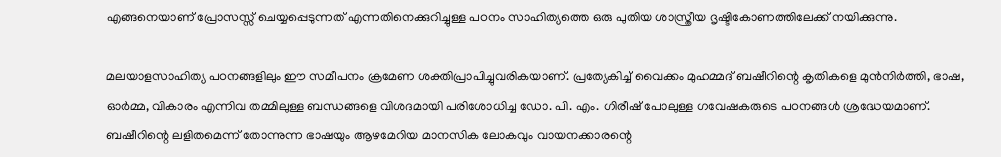എങ്ങനെയാണ് പ്രോസസ്സ് ചെയ്യപ്പെടുന്നത് എന്നതിനെക്കുറിച്ചുള്ള പഠനം സാഹിത്യത്തെ ഒരു പുതിയ ശാസ്ത്രീയ ദൃഷ്ടികോണത്തിലേക്ക് നയിക്കുന്നു.

മലയാളസാഹിത്യ പഠനങ്ങളിലും ഈ സമീപനം ക്രമേണ ശക്തിപ്രാപിച്ചുവരികയാണ്. പ്രത്യേകിച്ച് വൈക്കം മുഹമ്മദ് ബഷീറിന്റെ കൃതികളെ മുൻനിർത്തി, ഭാഷ, ഓർമ്മ, വികാരം എന്നിവ തമ്മിലുള്ള ബന്ധങ്ങളെ വിശദമായി പരിശോധിച്ച ഡോ. പി. എം. ഗിരീഷ് പോലുള്ള ഗവേഷകരുടെ പഠനങ്ങൾ ശ്രദ്ധേയമാണ്. ബഷീറിന്റെ ലളിതമെന്ന് തോന്നുന്ന ഭാഷയും ആഴമേറിയ മാനസിക ലോകവും വായനക്കാരന്റെ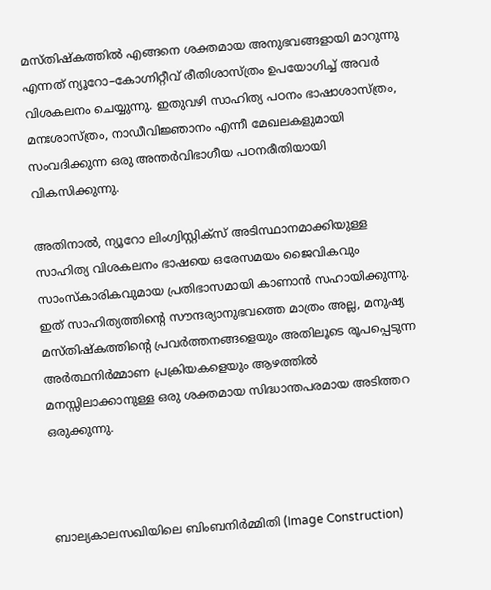മസ്തിഷ്കത്തിൽ എങ്ങനെ ശക്തമായ അനുഭവങ്ങളായി മാറുന്നു എന്നത് ന്യൂറോ–കോഗ്നിറ്റീവ് രീതിശാസ്ത്രം ഉപയോഗിച്ച് അവർ വിശകലനം ചെയ്യുന്നു. ഇതുവഴി സാഹിത്യ പഠനം ഭാഷാശാസ്ത്രം, മനഃശാസ്ത്രം, നാഡീവിജ്ഞാനം എന്നീ മേഖലകളുമായി സംവദിക്കുന്ന ഒരു അന്തർവിഭാഗീയ പഠനരീതിയായി വികസിക്കുന്നു.

അതിനാൽ, ന്യൂറോ ലിംഗ്വിസ്റ്റിക്സ് അടിസ്ഥാനമാക്കിയുള്ള സാഹിത്യ വിശകലനം ഭാഷയെ ഒരേസമയം ജൈവികവും സാംസ്കാരികവുമായ പ്രതിഭാസമായി കാണാൻ സഹായിക്കുന്നു. ഇത് സാഹിത്യത്തിന്റെ സൗന്ദര്യാനുഭവത്തെ മാത്രം അല്ല, മനുഷ്യ മസ്തിഷ്കത്തിന്റെ പ്രവർത്തനങ്ങളെയും അതിലൂടെ രൂപപ്പെടുന്ന അർത്ഥനിർമ്മാണ പ്രക്രിയകളെയും ആഴത്തിൽ മനസ്സിലാക്കാനുള്ള ഒരു ശക്തമായ സിദ്ധാന്തപരമായ അടിത്തറ ഒരുക്കുന്നു.



ബാല്യകാലസഖിയിലെ ബിംബനിർമ്മിതി (Image Construction)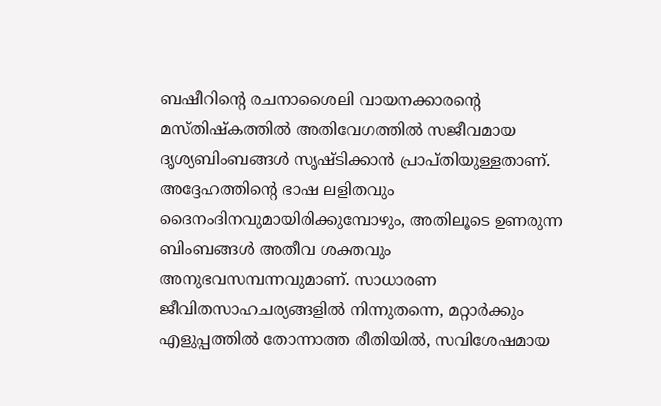ബഷീറിന്റെ രചനാശൈലി വായനക്കാരന്റെ മസ്തിഷ്കത്തിൽ അതിവേഗത്തിൽ സജീവമായ ദൃശ്യബിംബങ്ങൾ സൃഷ്ടിക്കാൻ പ്രാപ്തിയുള്ളതാണ്. അദ്ദേഹത്തിന്റെ ഭാഷ ലളിതവും ദൈനംദിനവുമായിരിക്കുമ്പോഴും, അതിലൂടെ ഉണരുന്ന ബിംബങ്ങൾ അതീവ ശക്തവും അനുഭവസമ്പന്നവുമാണ്. സാധാരണ ജീവിതസാഹചര്യങ്ങളിൽ നിന്നുതന്നെ, മറ്റാർക്കും എളുപ്പത്തിൽ തോന്നാത്ത രീതിയിൽ, സവിശേഷമായ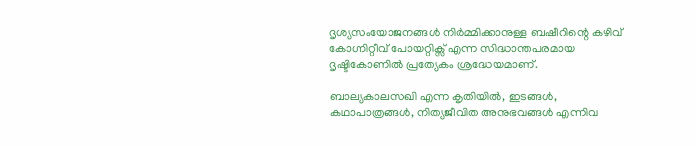ദൃശ്യസംയോജനങ്ങൾ നിർമ്മിക്കാനുള്ള ബഷീറിന്റെ കഴിവ് കോഗ്നിറ്റീവ് പോയറ്റിക്സ് എന്ന സിദ്ധാന്തപരമായ ദൃഷ്ടികോണിൽ പ്രത്യേകം ശ്രദ്ധേയമാണ്.

ബാല്യകാലസഖി എന്ന കൃതിയിൽ, ഇടങ്ങൾ, കഥാപാത്രങ്ങൾ, നിത്യജീവിത അനുഭവങ്ങൾ എന്നിവ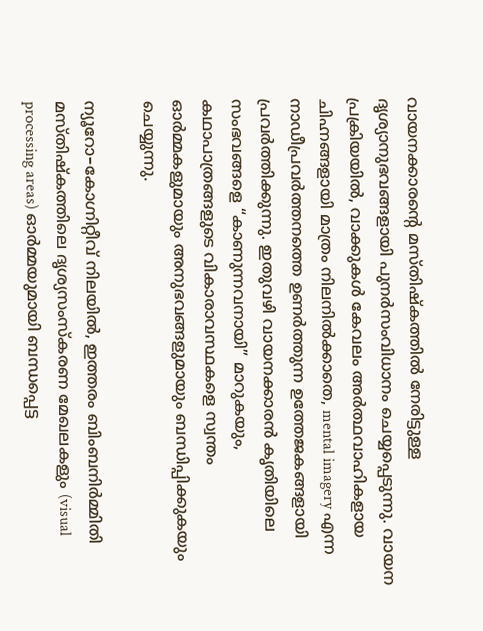വായനക്കാരന്റെ മസ്തിഷ്കത്തിൽ നേരിട്ടുള്ള ദൃശ്യാനുഭവങ്ങളായി പുനർസംവിധാനം ചെയ്യപ്പെടുന്നു. വായന പ്രക്രിയയിൽ, വാക്കുകൾ കേവലം അർത്ഥവാഹികളായ ചിഹ്നങ്ങളായി മാത്രം നിലനിൽക്കാതെ, mental imagery എന്ന നാഡീപ്രവർത്തനത്തെ ഉണർത്തുന്ന ഉത്തേജകങ്ങളായി പ്രവർത്തിക്കുന്നു. ഇതുവഴി വായനക്കാരൻ കൃതിയിലെ സംഭവങ്ങളെ “കാണുന്നവനായി” മാറുകയും, കഥാപാത്രങ്ങളുടെ വികാരാവസ്ഥകളെ സ്വന്തം ഓർമ്മകളുമായും അനുഭവങ്ങളുമായും ബന്ധിപ്പിക്കുകയും ചെയ്യുന്നു.

ന്യൂറോ–കോഗ്നിറ്റീവ് നിലയിൽ, ഇത്തരം ബിംബനിർമ്മിതി മസ്തിഷ്കത്തിലെ ദൃശ്യസംസ്‌കരണ മേഖലകളും (visual processing areas) ഓർമ്മയുമായി ബന്ധപ്പെട്ട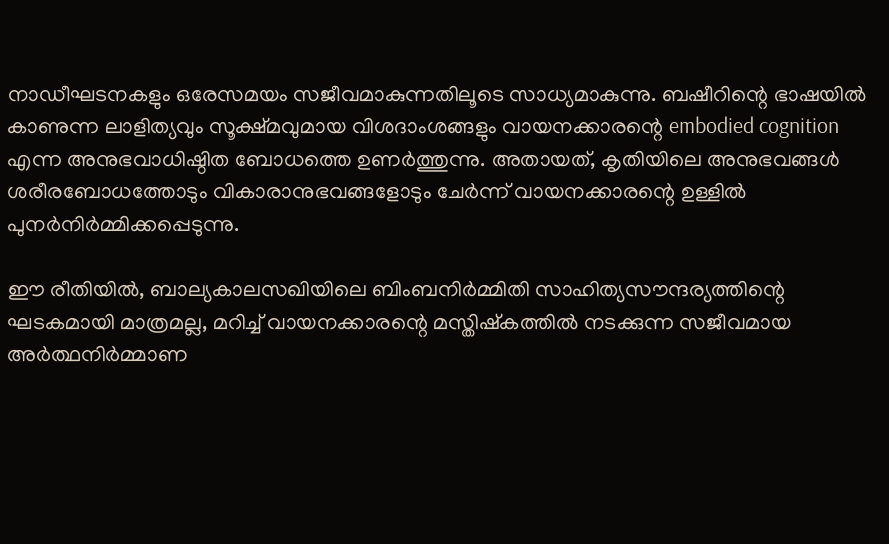നാഡീഘടനകളും ഒരേസമയം സജീവമാകുന്നതിലൂടെ സാധ്യമാകുന്നു. ബഷീറിന്റെ ഭാഷയിൽ കാണുന്ന ലാളിത്യവും സൂക്ഷ്മവുമായ വിശദാംശങ്ങളും വായനക്കാരന്റെ embodied cognition എന്ന അനുഭവാധിഷ്ഠിത ബോധത്തെ ഉണർത്തുന്നു. അതായത്, കൃതിയിലെ അനുഭവങ്ങൾ ശരീരബോധത്തോടും വികാരാനുഭവങ്ങളോടും ചേർന്ന് വായനക്കാരന്റെ ഉള്ളിൽ പുനർനിർമ്മിക്കപ്പെടുന്നു.

ഈ രീതിയിൽ, ബാല്യകാലസഖിയിലെ ബിംബനിർമ്മിതി സാഹിത്യസൗന്ദര്യത്തിന്റെ ഘടകമായി മാത്രമല്ല, മറിച്ച് വായനക്കാരന്റെ മസ്തിഷ്കത്തിൽ നടക്കുന്ന സജീവമായ അർത്ഥനിർമ്മാണ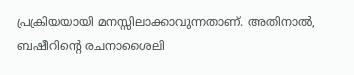പ്രക്രിയയായി മനസ്സിലാക്കാവുന്നതാണ്. അതിനാൽ, ബഷീറിന്റെ രചനാശൈലി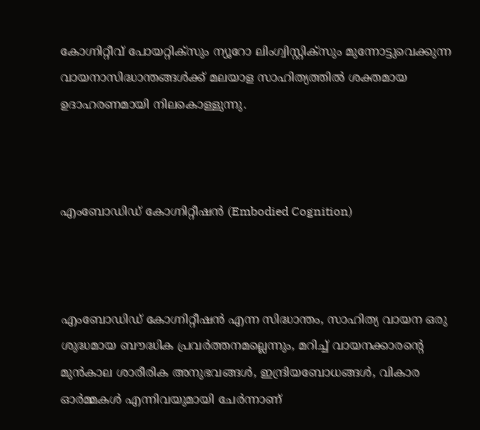കോഗ്നിറ്റീവ് പോയറ്റിക്സും ന്യൂറോ ലിംഗ്വിസ്റ്റിക്സും മുന്നോട്ടുവെക്കുന്ന വായനാസിദ്ധാന്തങ്ങൾക്ക് മലയാള സാഹിത്യത്തിൽ ശക്തമായ ഉദാഹരണമായി നിലകൊള്ളുന്നു.



എംബോഡിഡ് കോഗ്നിറ്റീഷൻ (Embodied Cognition)



എംബോഡിഡ് കോഗ്നിറ്റീഷൻ എന്ന സിദ്ധാന്തം, സാഹിത്യ വായന ഒരു ശുദ്ധമായ ബൗദ്ധിക പ്രവർത്തനമല്ലെന്നും, മറിച്ച് വായനക്കാരന്റെ മുൻകാല ശാരീരിക അനുഭവങ്ങൾ, ഇന്ദ്രിയബോധങ്ങൾ, വികാര ഓർമ്മകൾ എന്നിവയുമായി ചേർന്നാണ്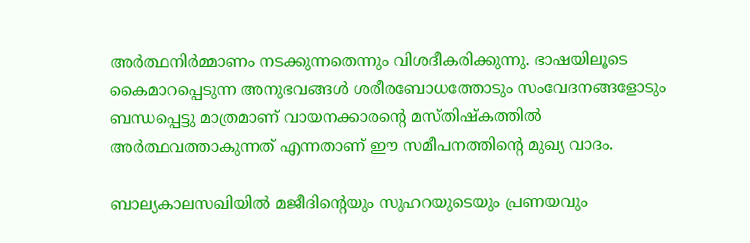അർത്ഥനിർമ്മാണം നടക്കുന്നതെന്നും വിശദീകരിക്കുന്നു. ഭാഷയിലൂടെ കൈമാറപ്പെടുന്ന അനുഭവങ്ങൾ ശരീരബോധത്തോടും സംവേദനങ്ങളോടും ബന്ധപ്പെട്ടു മാത്രമാണ് വായനക്കാരന്റെ മസ്തിഷ്കത്തിൽ അർത്ഥവത്താകുന്നത് എന്നതാണ് ഈ സമീപനത്തിന്റെ മുഖ്യ വാദം.

ബാല്യകാലസഖിയിൽ മജീദിന്റെയും സുഹറയുടെയും പ്രണയവും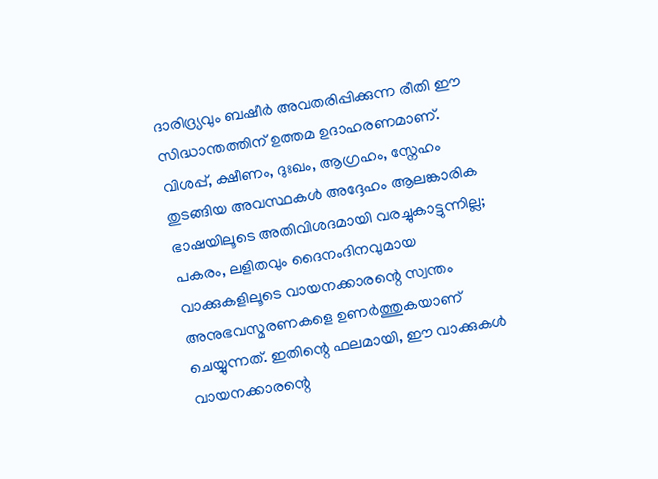ദാരിദ്ര്യവും ബഷീർ അവതരിപ്പിക്കുന്ന രീതി ഈ സിദ്ധാന്തത്തിന് ഉത്തമ ഉദാഹരണമാണ്. വിശപ്പ്, ക്ഷീണം, ദുഃഖം, ആഗ്രഹം, സ്നേഹം തുടങ്ങിയ അവസ്ഥകൾ അദ്ദേഹം ആലങ്കാരിക ഭാഷയിലൂടെ അതിവിശദമായി വരച്ചുകാട്ടുന്നില്ല; പകരം, ലളിതവും ദൈനംദിനവുമായ വാക്കുകളിലൂടെ വായനക്കാരന്റെ സ്വന്തം അനുഭവസ്മരണകളെ ഉണർത്തുകയാണ് ചെയ്യുന്നത്. ഇതിന്റെ ഫലമായി, ഈ വാക്കുകൾ വായനക്കാരന്റെ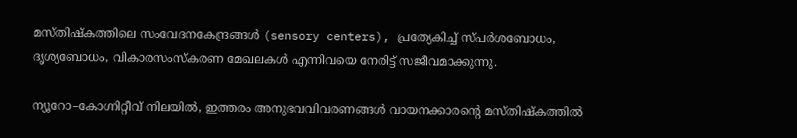മസ്തിഷ്കത്തിലെ സംവേദനകേന്ദ്രങ്ങൾ (sensory centers), പ്രത്യേകിച്ച് സ്പർശബോധം, ദൃശ്യബോധം, വികാരസംസ്‌കരണ മേഖലകൾ എന്നിവയെ നേരിട്ട് സജീവമാക്കുന്നു.

ന്യൂറോ–കോഗ്നിറ്റീവ് നിലയിൽ, ഇത്തരം അനുഭവവിവരണങ്ങൾ വായനക്കാരന്റെ മസ്തിഷ്കത്തിൽ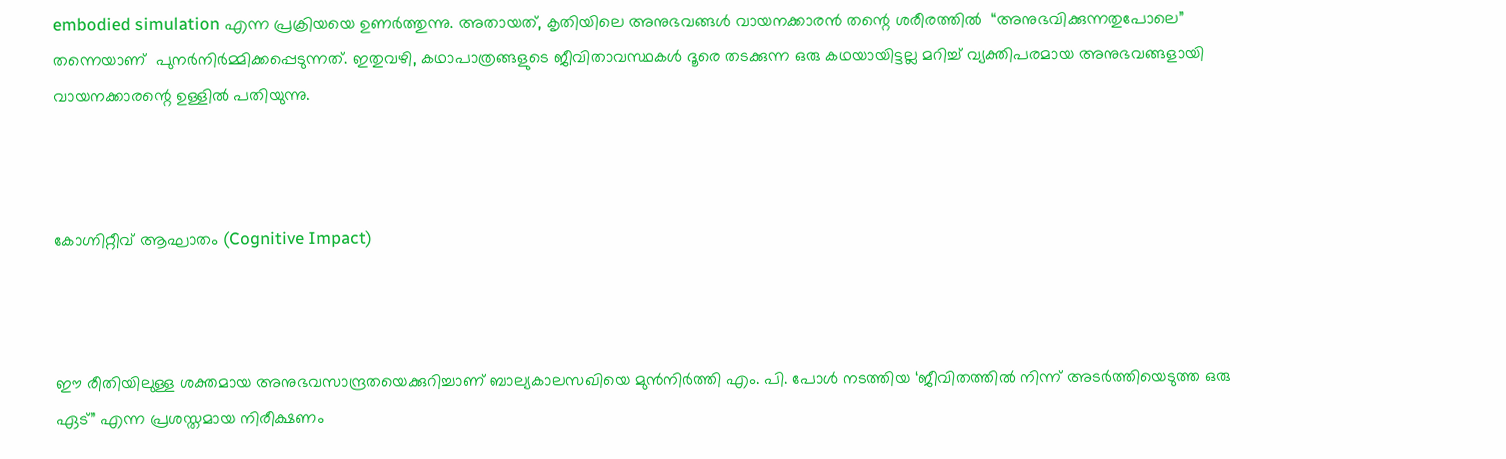embodied simulation എന്ന പ്രക്രിയയെ ഉണർത്തുന്നു. അതായത്, കൃതിയിലെ അനുഭവങ്ങൾ വായനക്കാരൻ തന്റെ ശരീരത്തിൽ  “അനുഭവിക്കുന്നതുപോലെ” തന്നെയാണ്  പുനർനിർമ്മിക്കപ്പെടുന്നത്. ഇതുവഴി, കഥാപാത്രങ്ങളുടെ ജീവിതാവസ്ഥകൾ ദൂരെ തടക്കുന്ന ഒരു കഥയായിട്ടല്ല മറിച്ച് വ്യക്തിപരമായ അനുഭവങ്ങളായി വായനക്കാരന്റെ ഉള്ളിൽ പതിയുന്നു.



കോഗ്നിറ്റീവ് ആഘാതം (Cognitive Impact)



ഈ രീതിയിലുള്ള ശക്തമായ അനുഭവസാന്ദ്രതയെക്കുറിച്ചാണ് ബാല്യകാലസഖിയെ മുൻനിർത്തി എം. പി. പോൾ നടത്തിയ ‘ജീവിതത്തിൽ നിന്ന് അടർത്തിയെടുത്ത ഒരു ഏട്” എന്ന പ്രശസ്തമായ നിരീക്ഷണം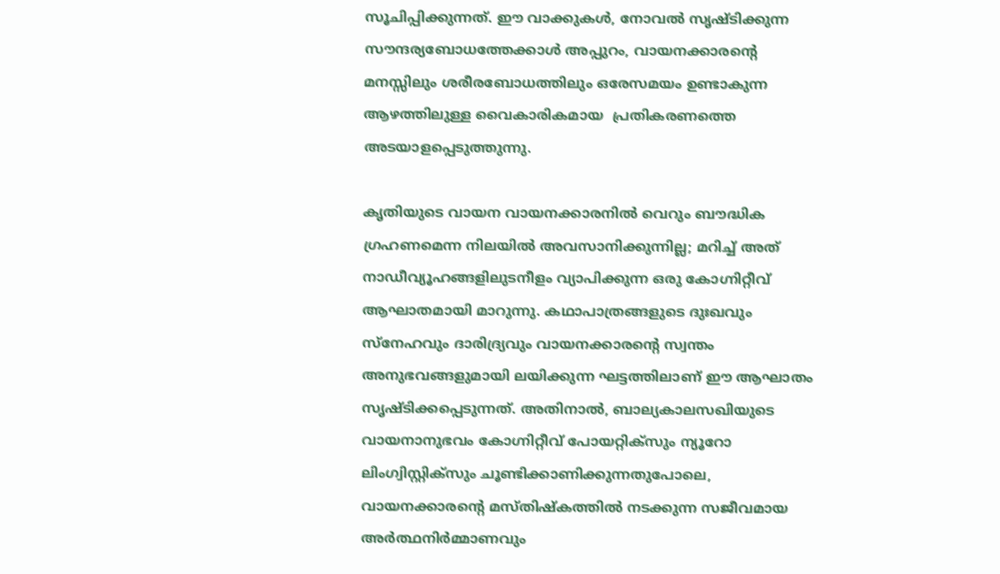സൂചിപ്പിക്കുന്നത്. ഈ വാക്കുകൾ, നോവൽ സൃഷ്ടിക്കുന്ന സൗന്ദര്യബോധത്തേക്കാൾ അപ്പുറം, വായനക്കാരന്റെ മനസ്സിലും ശരീരബോധത്തിലും ഒരേസമയം ഉണ്ടാകുന്ന ആഴത്തിലുള്ള വൈകാരികമായ  പ്രതികരണത്തെ  അടയാളപ്പെടുത്തുന്നു.

കൃതിയുടെ വായന വായനക്കാരനിൽ വെറും ബൗദ്ധിക ഗ്രഹണമെന്ന നിലയിൽ അവസാനിക്കുന്നില്ല; മറിച്ച് അത് നാഡീവ്യൂഹങ്ങളിലുടനീളം വ്യാപിക്കുന്ന ഒരു കോഗ്നിറ്റീവ് ആഘാതമായി മാറുന്നു. കഥാപാത്രങ്ങളുടെ ദുഃഖവും സ്നേഹവും ദാരിദ്ര്യവും വായനക്കാരന്റെ സ്വന്തം അനുഭവങ്ങളുമായി ലയിക്കുന്ന ഘട്ടത്തിലാണ് ഈ ആഘാതം സൃഷ്ടിക്കപ്പെടുന്നത്. അതിനാൽ, ബാല്യകാലസഖിയുടെ വായനാനുഭവം കോഗ്നിറ്റീവ് പോയറ്റിക്സും ന്യൂറോ ലിംഗ്വിസ്റ്റിക്സും ചൂണ്ടിക്കാണിക്കുന്നതുപോലെ, വായനക്കാരന്റെ മസ്തിഷ്കത്തിൽ നടക്കുന്ന സജീവമായ അർത്ഥനിർമ്മാണവും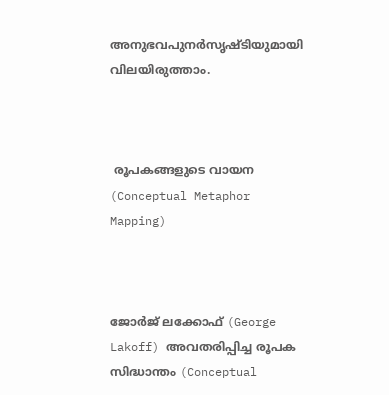അനുഭവപുനർസൃഷ്ടിയുമായി വിലയിരുത്താം.



 രൂപകങ്ങളുടെ വായന (Conceptual Metaphor Mapping)



ജോർജ് ലക്കോഫ് (George Lakoff) അവതരിപ്പിച്ച രൂപക സിദ്ധാന്തം (Conceptual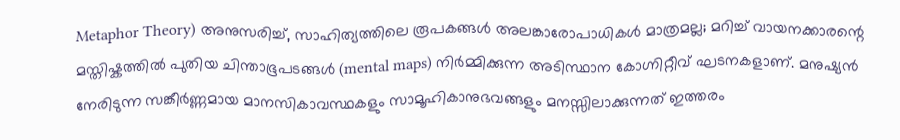Metaphor Theory) അനുസരിച്ച്, സാഹിത്യത്തിലെ രൂപകങ്ങൾ അലങ്കാരോപാധികൾ മാത്രമല്ല; മറിച്ച് വായനക്കാരന്റെ മസ്തിഷ്കത്തിൽ പുതിയ ചിന്താഭൂപടങ്ങൾ (mental maps) നിർമ്മിക്കുന്ന അടിസ്ഥാന കോഗ്നിറ്റീവ് ഘടനകളാണ്. മനുഷ്യൻ നേരിടുന്ന സങ്കീർണ്ണമായ മാനസികാവസ്ഥകളും സാമൂഹികാനുഭവങ്ങളും മനസ്സിലാക്കുന്നത് ഇത്തരം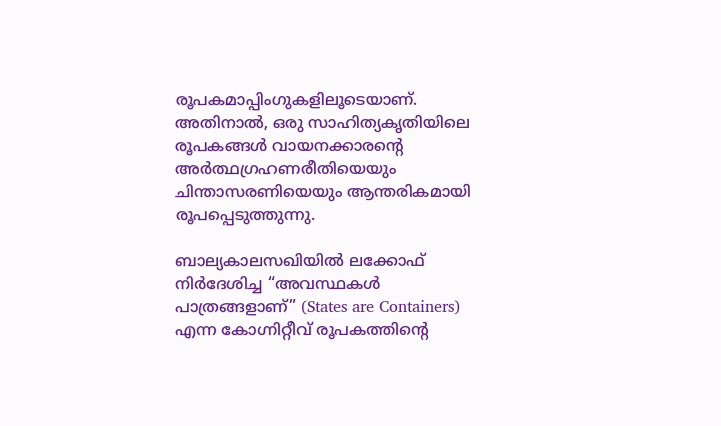രൂപകമാപ്പിംഗുകളിലൂടെയാണ്. അതിനാൽ, ഒരു സാഹിത്യകൃതിയിലെ രൂപകങ്ങൾ വായനക്കാരന്റെ അർത്ഥഗ്രഹണരീതിയെയും ചിന്താസരണിയെയും ആന്തരികമായി രൂപപ്പെടുത്തുന്നു.

ബാല്യകാലസഖിയിൽ ലക്കോഫ് നിർദേശിച്ച “അവസ്ഥകൾ പാത്രങ്ങളാണ്” (States are Containers) എന്ന കോഗ്നിറ്റീവ് രൂപകത്തിന്റെ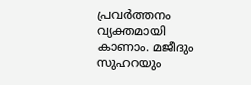പ്രവർത്തനം വ്യക്തമായി കാണാം. മജീദും സുഹറയും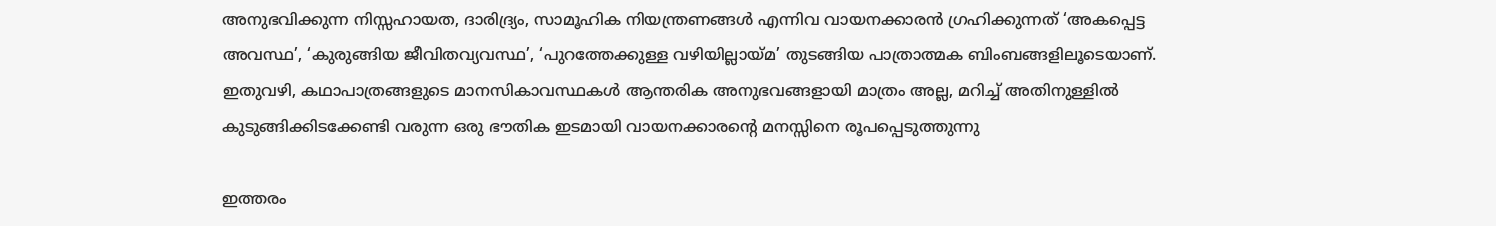അനുഭവിക്കുന്ന നിസ്സഹായത, ദാരിദ്ര്യം, സാമൂഹിക നിയന്ത്രണങ്ങൾ എന്നിവ വായനക്കാരൻ ഗ്രഹിക്കുന്നത് ‘അകപ്പെട്ട അവസ്ഥ’, ‘കുരുങ്ങിയ ജീവിതവ്യവസ്ഥ’, ‘പുറത്തേക്കുള്ള വഴിയില്ലായ്മ’ തുടങ്ങിയ പാത്രാത്മക ബിംബങ്ങളിലൂടെയാണ്. ഇതുവഴി, കഥാപാത്രങ്ങളുടെ മാനസികാവസ്ഥകൾ ആന്തരിക അനുഭവങ്ങളായി മാത്രം അല്ല, മറിച്ച് അതിനുള്ളിൽ കുടുങ്ങിക്കിടക്കേണ്ടി വരുന്ന ഒരു ഭൗതിക ഇടമായി വായനക്കാരന്റെ മനസ്സിനെ രൂപപ്പെടുത്തുന്നു

ഇത്തരം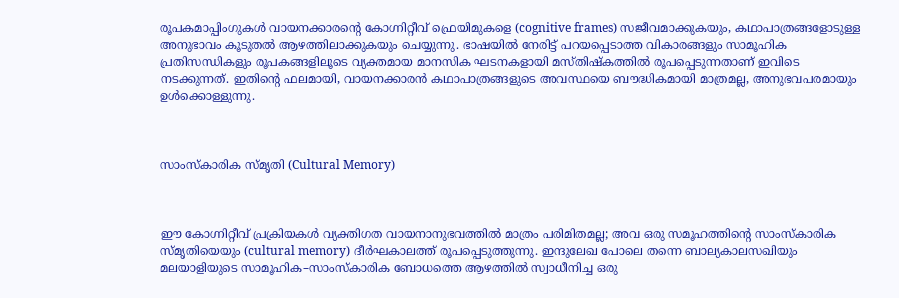രൂപകമാപ്പിംഗുകൾ വായനക്കാരന്റെ കോഗ്നിറ്റീവ് ഫ്രെയിമുകളെ (cognitive frames) സജീവമാക്കുകയും, കഥാപാത്രങ്ങളോടുള്ള അനുഭാവം കൂടുതൽ ആഴത്തിലാക്കുകയും ചെയ്യുന്നു. ഭാഷയിൽ നേരിട്ട് പറയപ്പെടാത്ത വികാരങ്ങളും സാമൂഹിക പ്രതിസന്ധികളും രൂപകങ്ങളിലൂടെ വ്യക്തമായ മാനസിക ഘടനകളായി മസ്തിഷ്കത്തിൽ രൂപപ്പെടുന്നതാണ് ഇവിടെ നടക്കുന്നത്. ഇതിന്റെ ഫലമായി, വായനക്കാരൻ കഥാപാത്രങ്ങളുടെ അവസ്ഥയെ ബൗദ്ധികമായി മാത്രമല്ല, അനുഭവപരമായും ഉൾക്കൊള്ളുന്നു.



സാംസ്കാരിക സ്മൃതി (Cultural Memory)



ഈ കോഗ്നിറ്റീവ് പ്രക്രിയകൾ വ്യക്തിഗത വായനാനുഭവത്തിൽ മാത്രം പരിമിതമല്ല; അവ ഒരു സമൂഹത്തിന്റെ സാംസ്കാരിക സ്മൃതിയെയും (cultural memory) ദീർഘകാലത്ത് രൂപപ്പെടുത്തുന്നു. ഇന്ദുലേഖ പോലെ തന്നെ ബാല്യകാലസഖിയും മലയാളിയുടെ സാമൂഹിക–സാംസ്കാരിക ബോധത്തെ ആഴത്തിൽ സ്വാധീനിച്ച ഒരു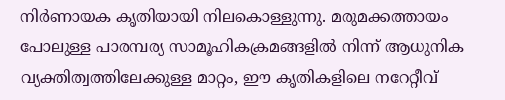നിർണായക കൃതിയായി നിലകൊള്ളുന്നു. മരുമക്കത്തായം പോലുള്ള പാരമ്പര്യ സാമൂഹികക്രമങ്ങളിൽ നിന്ന് ആധുനിക വ്യക്തിത്വത്തിലേക്കുള്ള മാറ്റം, ഈ കൃതികളിലെ നറേറ്റീവ്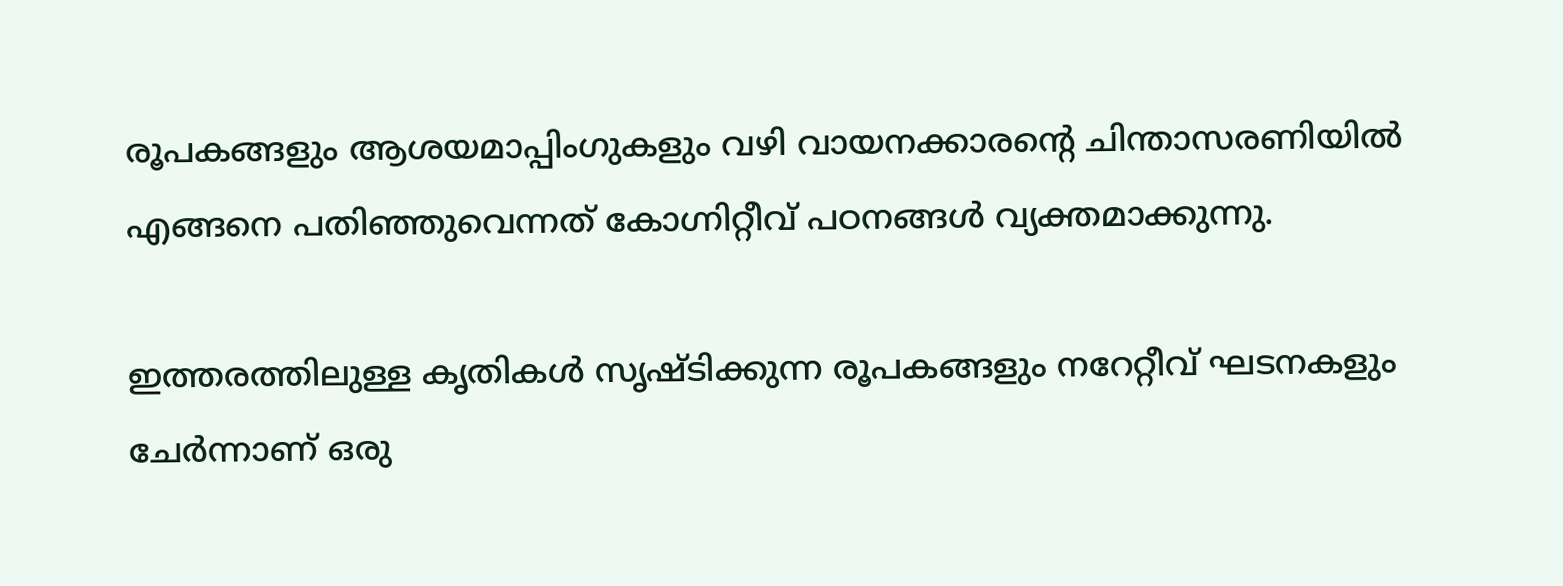രൂപകങ്ങളും ആശയമാപ്പിംഗുകളും വഴി വായനക്കാരന്റെ ചിന്താസരണിയിൽ എങ്ങനെ പതിഞ്ഞുവെന്നത് കോഗ്നിറ്റീവ് പഠനങ്ങൾ വ്യക്തമാക്കുന്നു.

ഇത്തരത്തിലുള്ള കൃതികൾ സൃഷ്ടിക്കുന്ന രൂപകങ്ങളും നറേറ്റീവ് ഘടനകളും ചേർന്നാണ് ഒരു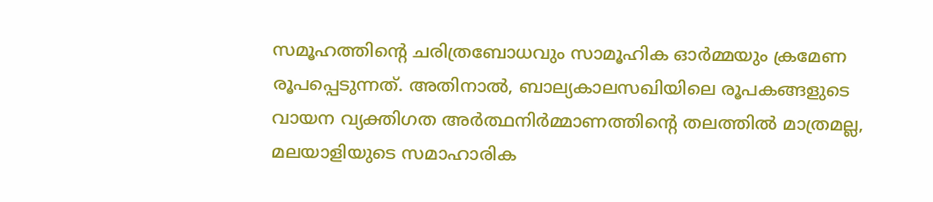സമൂഹത്തിന്റെ ചരിത്രബോധവും സാമൂഹിക ഓർമ്മയും ക്രമേണ രൂപപ്പെടുന്നത്. അതിനാൽ, ബാല്യകാലസഖിയിലെ രൂപകങ്ങളുടെ വായന വ്യക്തിഗത അർത്ഥനിർമ്മാണത്തിന്റെ തലത്തിൽ മാത്രമല്ല, മലയാളിയുടെ സമാഹാരിക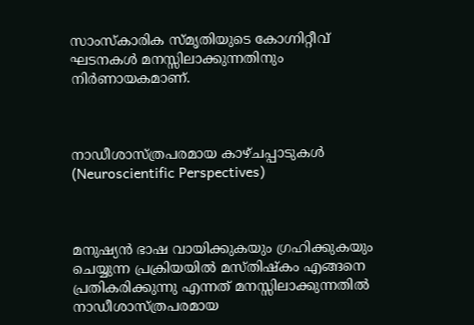സാംസ്കാരിക സ്മൃതിയുടെ കോഗ്നിറ്റീവ് ഘടനകൾ മനസ്സിലാക്കുന്നതിനും നിർണായകമാണ്.



നാഡീശാസ്ത്രപരമായ കാഴ്ചപ്പാടുകൾ (Neuroscientific Perspectives)



മനുഷ്യൻ ഭാഷ വായിക്കുകയും ഗ്രഹിക്കുകയും ചെയ്യുന്ന പ്രക്രിയയിൽ മസ്തിഷ്കം എങ്ങനെ പ്രതികരിക്കുന്നു എന്നത് മനസ്സിലാക്കുന്നതിൽ നാഡീശാസ്ത്രപരമായ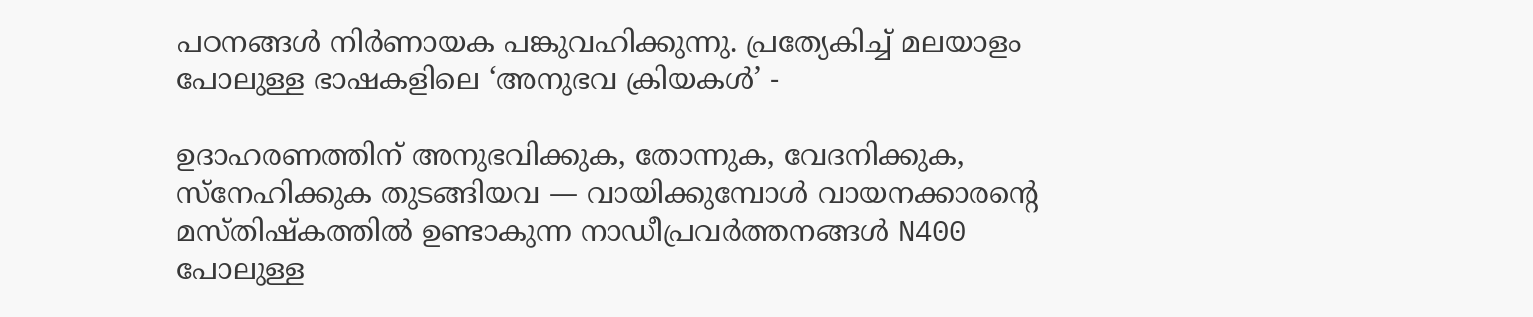പഠനങ്ങൾ നിർണായക പങ്കുവഹിക്കുന്നു. പ്രത്യേകിച്ച് മലയാളം പോലുള്ള ഭാഷകളിലെ ‘അനുഭവ ക്രിയകൾ’ -

ഉദാഹരണത്തിന് അനുഭവിക്കുക, തോന്നുക, വേദനിക്കുക, സ്നേഹിക്കുക തുടങ്ങിയവ — വായിക്കുമ്പോൾ വായനക്കാരന്റെ മസ്തിഷ്കത്തിൽ ഉണ്ടാകുന്ന നാഡീപ്രവർത്തനങ്ങൾ N400 പോലുള്ള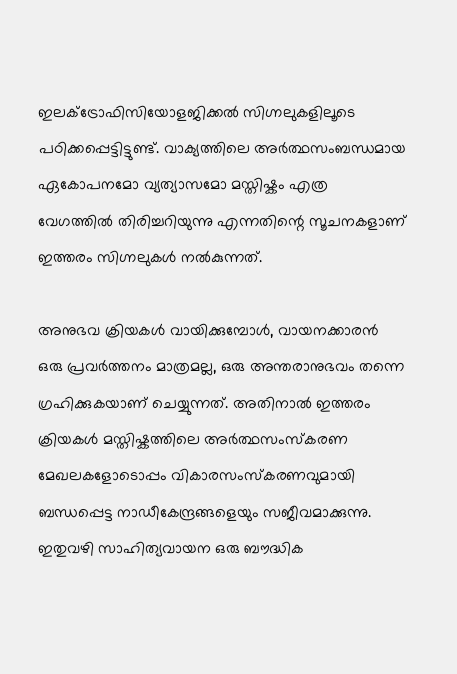ഇലക്ട്രോഫിസിയോളജിക്കൽ സിഗ്നലുകളിലൂടെ പഠിക്കപ്പെട്ടിട്ടുണ്ട്. വാക്യത്തിലെ അർത്ഥസംബന്ധമായ ഏകോപനമോ വ്യത്യാസമോ മസ്തിഷ്കം എത്ര വേഗത്തിൽ തിരിച്ചറിയുന്നു എന്നതിന്റെ സൂചനകളാണ് ഇത്തരം സിഗ്നലുകൾ നൽകുന്നത്.

അനുഭവ ക്രിയകൾ വായിക്കുമ്പോൾ, വായനക്കാരൻ ഒരു പ്രവർത്തനം മാത്രമല്ല, ഒരു അന്തരാനുഭവം തന്നെ ഗ്രഹിക്കുകയാണ് ചെയ്യുന്നത്. അതിനാൽ ഇത്തരം ക്രിയകൾ മസ്തിഷ്കത്തിലെ അർത്ഥസംസ്‌കരണ മേഖലകളോടൊപ്പം വികാരസംസ്‌കരണവുമായി ബന്ധപ്പെട്ട നാഡീകേന്ദ്രങ്ങളെയും സജീവമാക്കുന്നു. ഇതുവഴി സാഹിത്യവായന ഒരു ബൗദ്ധിക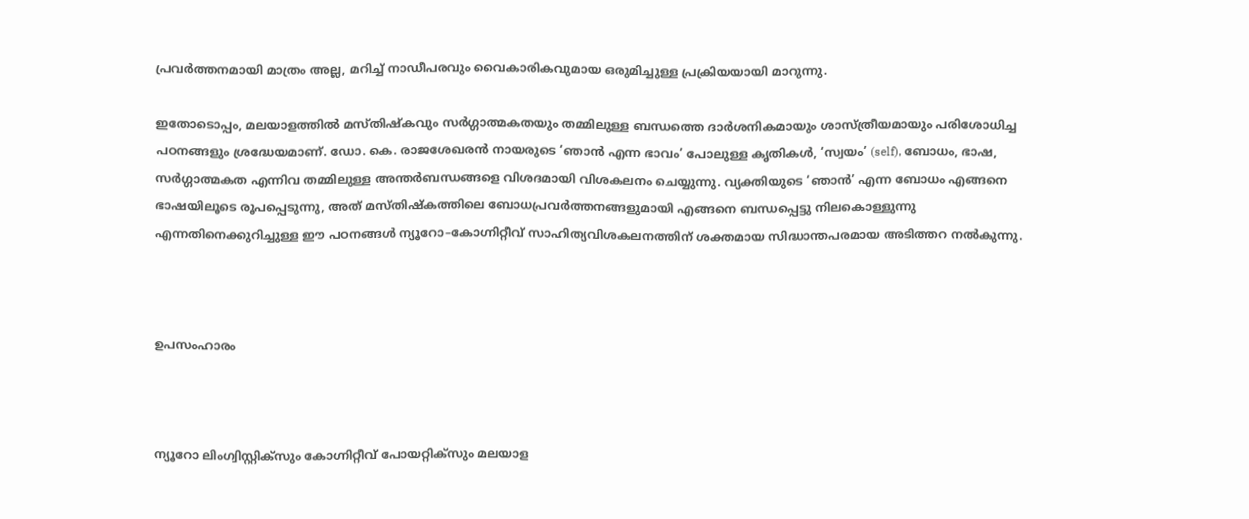പ്രവർത്തനമായി മാത്രം അല്ല, മറിച്ച് നാഡീപരവും വൈകാരികവുമായ ഒരുമിച്ചുള്ള പ്രക്രിയയായി മാറുന്നു.

ഇതോടൊപ്പം, മലയാളത്തിൽ മസ്തിഷ്കവും സർഗ്ഗാത്മകതയും തമ്മിലുള്ള ബന്ധത്തെ ദാർശനികമായും ശാസ്ത്രീയമായും പരിശോധിച്ച പഠനങ്ങളും ശ്രദ്ധേയമാണ്. ഡോ. കെ. രാജശേഖരൻ നായരുടെ ‘ഞാൻ എന്ന ഭാവം’ പോലുള്ള കൃതികൾ, ‘സ്വയം’ (self), ബോധം, ഭാഷ, സർഗ്ഗാത്മകത എന്നിവ തമ്മിലുള്ള അന്തർബന്ധങ്ങളെ വിശദമായി വിശകലനം ചെയ്യുന്നു. വ്യക്തിയുടെ ‘ഞാൻ’ എന്ന ബോധം എങ്ങനെ ഭാഷയിലൂടെ രൂപപ്പെടുന്നു, അത് മസ്തിഷ്കത്തിലെ ബോധപ്രവർത്തനങ്ങളുമായി എങ്ങനെ ബന്ധപ്പെട്ടു നിലകൊള്ളുന്നു എന്നതിനെക്കുറിച്ചുള്ള ഈ പഠനങ്ങൾ ന്യൂറോ–കോഗ്നിറ്റീവ് സാഹിത്യവിശകലനത്തിന് ശക്തമായ സിദ്ധാന്തപരമായ അടിത്തറ നൽകുന്നു.



ഉപസംഹാരം



ന്യൂറോ ലിംഗ്വിസ്റ്റിക്സും കോഗ്നിറ്റീവ് പോയറ്റിക്സും മലയാള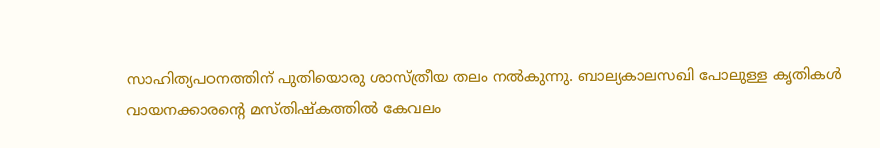സാഹിത്യപഠനത്തിന് പുതിയൊരു ശാസ്ത്രീയ തലം നൽകുന്നു. ബാല്യകാലസഖി പോലുള്ള കൃതികൾ വായനക്കാരന്റെ മസ്തിഷ്കത്തിൽ കേവലം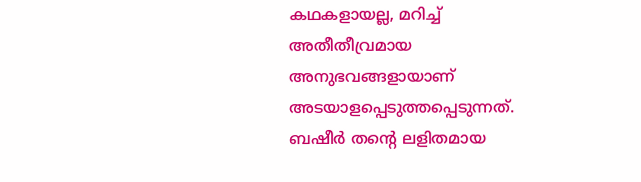കഥകളായല്ല, മറിച്ച് അതീതീവ്രമായ അനുഭവങ്ങളായാണ് അടയാളപ്പെടുത്തപ്പെടുന്നത്. ബഷീർ തന്റെ ലളിതമായ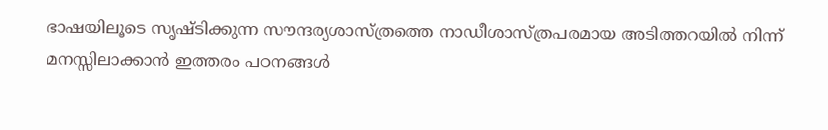ഭാഷയിലൂടെ സൃഷ്ടിക്കുന്ന സൗന്ദര്യശാസ്ത്രത്തെ നാഡീശാസ്ത്രപരമായ അടിത്തറയിൽ നിന്ന് മനസ്സിലാക്കാൻ ഇത്തരം പഠനങ്ങൾ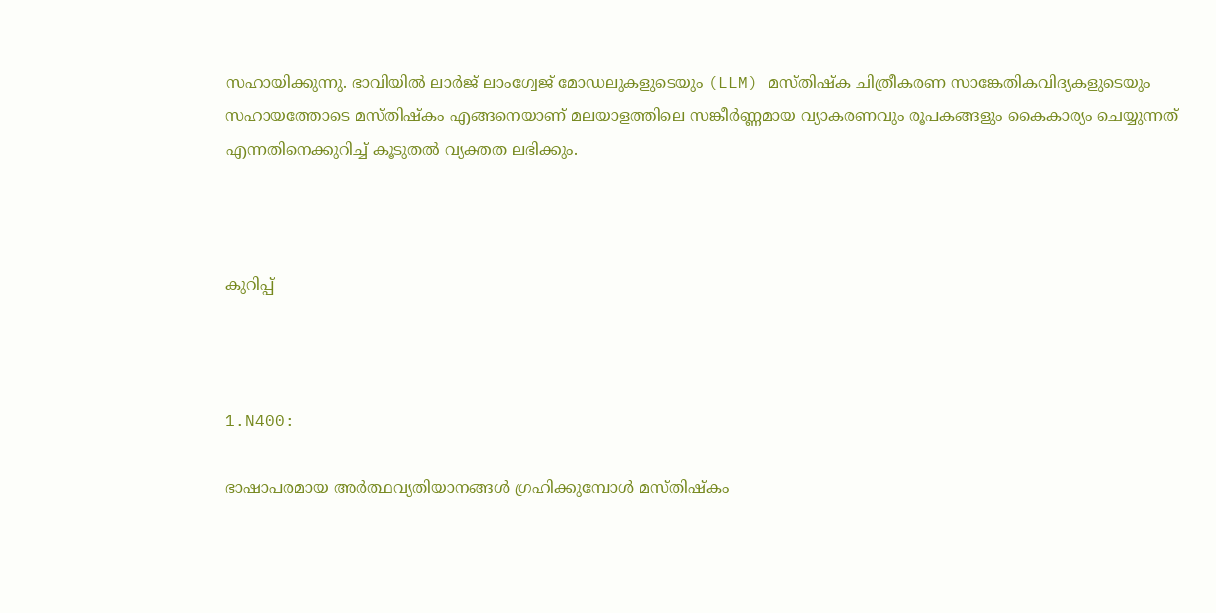സഹായിക്കുന്നു. ഭാവിയിൽ ലാർജ് ലാംഗ്വേജ് മോഡലുകളുടെയും (LLM) മസ്തിഷ്ക ചിത്രീകരണ സാങ്കേതികവിദ്യകളുടെയും സഹായത്തോടെ മസ്തിഷ്കം എങ്ങനെയാണ് മലയാളത്തിലെ സങ്കീർണ്ണമായ വ്യാകരണവും രൂപകങ്ങളും കൈകാര്യം ചെയ്യുന്നത് എന്നതിനെക്കുറിച്ച് കൂടുതൽ വ്യക്തത ലഭിക്കും.



കുറിപ്പ്



1.N400:

ഭാഷാപരമായ അർത്ഥവ്യതിയാനങ്ങൾ ഗ്രഹിക്കുമ്പോൾ മസ്തിഷ്കം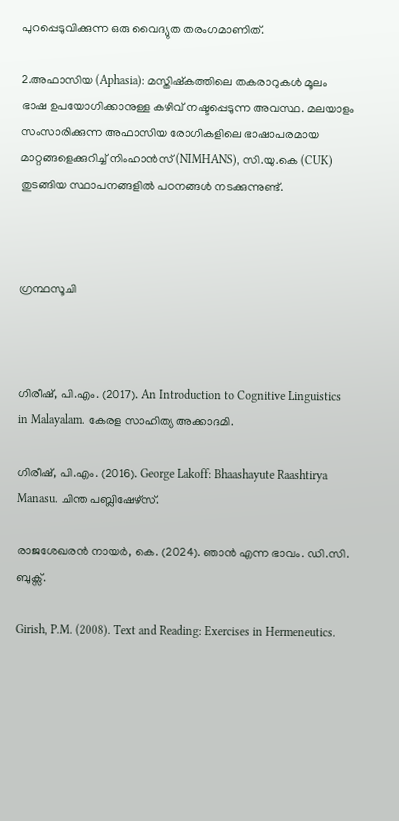പുറപ്പെടുവിക്കുന്ന ഒരു വൈദ്യുത തരംഗമാണിത്.

2.അഫാസിയ (Aphasia): മസ്തിഷ്കത്തിലെ തകരാറുകൾ മൂലം ഭാഷ ഉപയോഗിക്കാനുള്ള കഴിവ് നഷ്ടപ്പെടുന്ന അവസ്ഥ. മലയാളം സംസാരിക്കുന്ന അഫാസിയ രോഗികളിലെ ഭാഷാപരമായ മാറ്റങ്ങളെക്കുറിച്ച് നിംഹാൻസ് (NIMHANS), സി.യു.കെ (CUK) തുടങ്ങിയ സ്ഥാപനങ്ങളിൽ പഠനങ്ങൾ നടക്കുന്നുണ്ട്.



ഗ്രന്ഥസൂചി



ഗിരീഷ്, പി.എം. (2017). An Introduction to Cognitive Linguistics in Malayalam. കേരള സാഹിത്യ അക്കാദമി.

ഗിരീഷ്, പി.എം. (2016). George Lakoff: Bhaashayute Raashtirya Manasu. ചിന്ത പബ്ലിഷേഴ്സ്.

രാജശേഖരൻ നായർ, കെ. (2024). ഞാൻ എന്ന ഭാവം. ഡി.സി. ബുക്സ്.

Girish, P.M. (2008). Text and Reading: Exercises in Hermeneutics.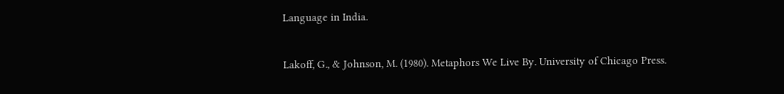Language in India.

Lakoff, G., & Johnson, M. (1980). Metaphors We Live By. University of Chicago Press.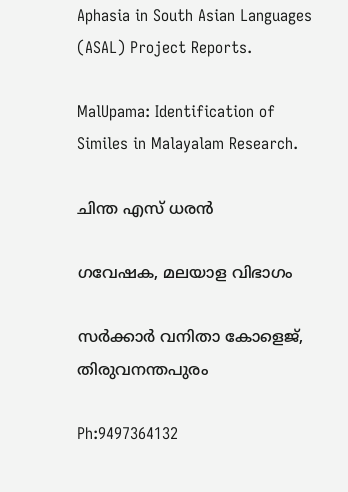Aphasia in South Asian Languages (ASAL) Project Reports.

MalUpama: Identification of Similes in Malayalam Research.

ചിന്ത എസ് ധരൻ

ഗവേഷക, മലയാള വിഭാഗം

സർക്കാർ വനിതാ കോളെജ്, തിരുവനന്തപുരം

Ph:9497364132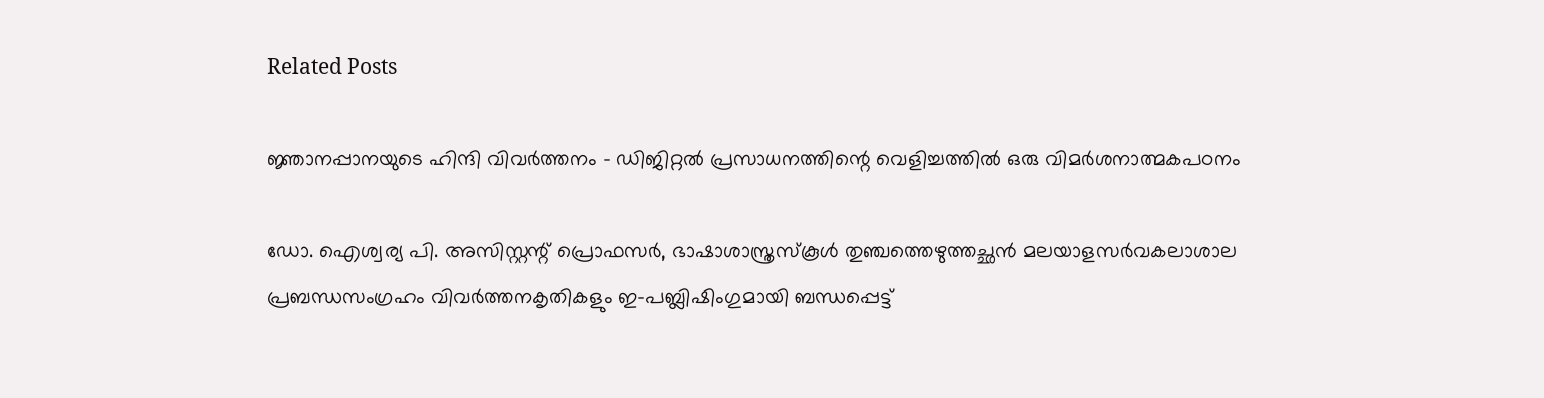Related Posts

ജ്ഞാനപ്പാനയുടെ ഹിന്ദി വിവർത്തനം - ഡിജിറ്റൽ പ്രസാധനത്തിന്റെ വെളിച്ചത്തിൽ ഒരു വിമർശനാത്മകപഠനം

ഡോ. ഐശ്വര്യ പി. അസിസ്റ്റന്റ് പ്രൊഫസർ, ഭാഷാശാസ്ത്രസ്കൂൾ തുഞ്ചത്തെഴുത്തച്ഛൻ മലയാളസർവകലാശാല     പ്രബന്ധസംഗ്രഹം വിവർത്തനകൃതികളും ഇ-പബ്ലിഷിംഗുമായി ബന്ധപ്പെട്ട്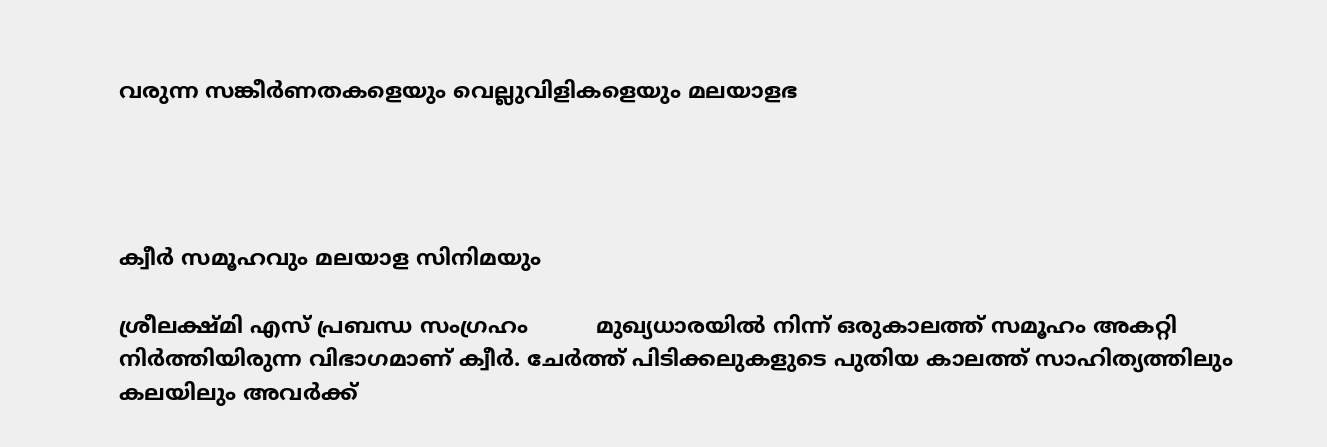വരുന്ന സങ്കീർണതകളെയും വെല്ലുവിളികളെയും മലയാളഭ




ക്വീർ സമൂഹവും മലയാള സിനിമയും

ശ്രീലക്ഷ്മി എസ് പ്രബന്ധ സംഗ്രഹം          മുഖ്യധാരയിൽ നിന്ന് ഒരുകാലത്ത് സമൂഹം അകറ്റി നിർത്തിയിരുന്ന വിഭാഗമാണ് ക്വീർ. ചേർത്ത് പിടിക്കലുകളുടെ പുതിയ കാലത്ത് സാഹിത്യത്തിലും കലയിലും അവർക്ക്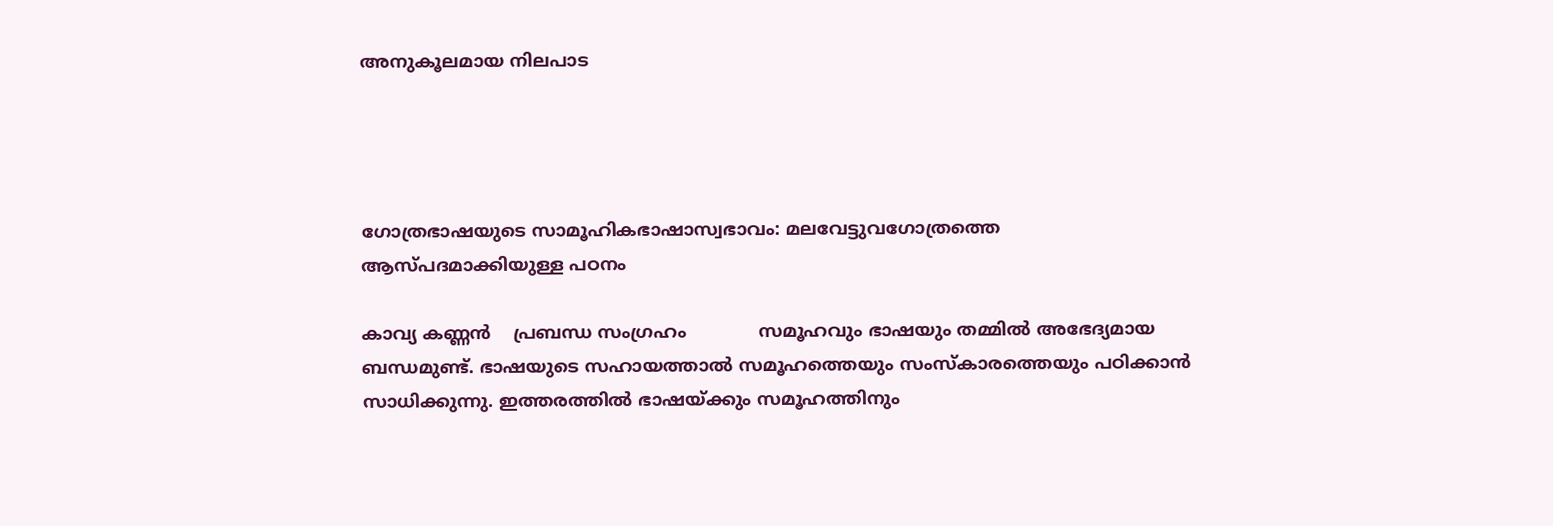അനുകൂലമായ നിലപാട




ഗോത്രഭാഷയുടെ സാമൂഹികഭാഷാസ്വഭാവം: മലവേട്ടുവഗോത്രത്തെ ആസ്പദമാക്കിയുള്ള പഠനം

കാവ്യ കണ്ണൻ    പ്രബന്ധ സംഗ്രഹം             സമൂഹവും ഭാഷയും തമ്മിൽ അഭേദ്യമായ ബന്ധമുണ്ട്. ഭാഷയുടെ സഹായത്താൽ സമൂഹത്തെയും സംസ്കാരത്തെയും പഠിക്കാൻ സാധിക്കുന്നു. ഇത്തരത്തിൽ ഭാഷയ്ക്കും സമൂഹത്തിനും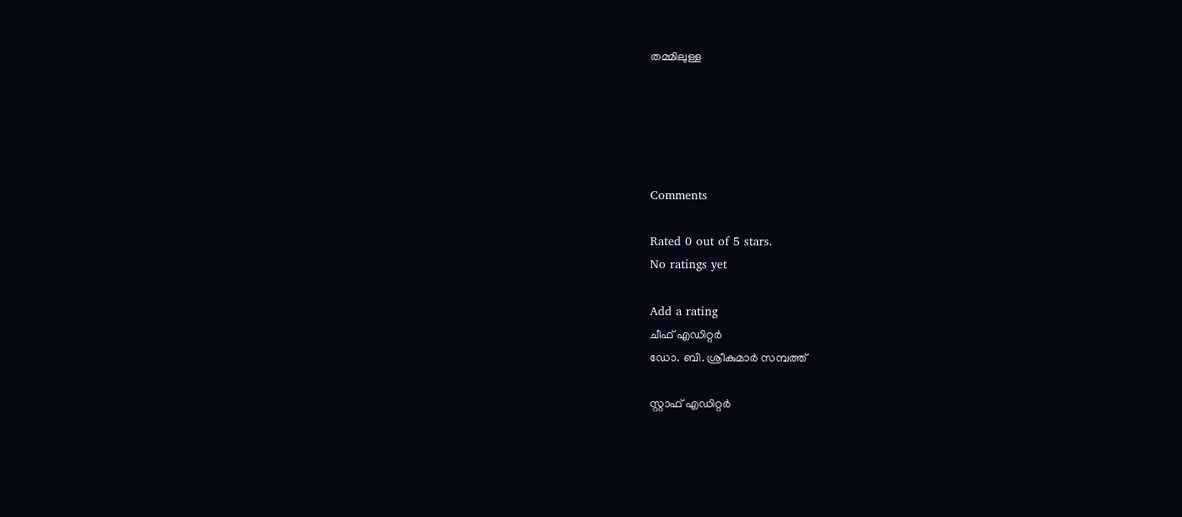തമ്മിലുള്ള





Comments

Rated 0 out of 5 stars.
No ratings yet

Add a rating
ചീഫ് എഡിറ്റര്‍
ഡോ. ബി. ശ്രീകുമാർ സമ്പത്ത്

സ്റ്റാഫ് എഡിറ്റര്‍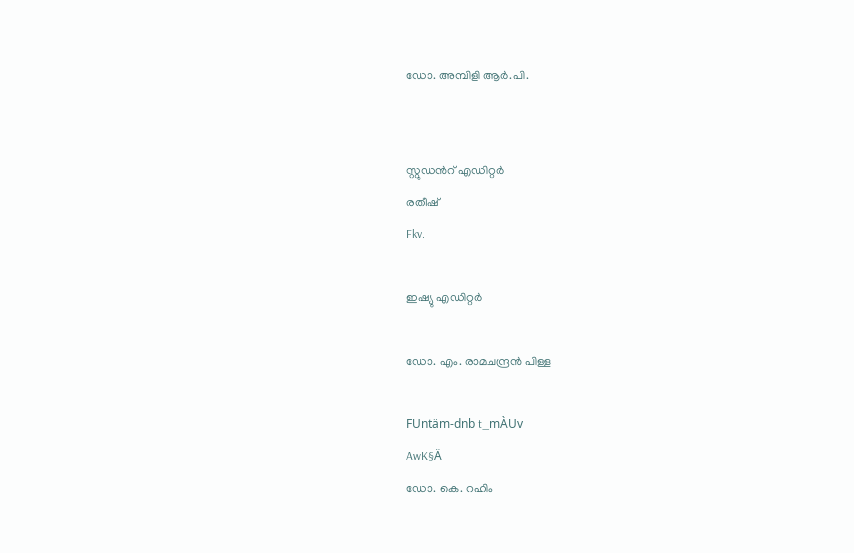ഡോ. അമ്പിളി ആർ.പി.


സ്റ്റുഡന്‍റ് എഡിറ്റര്‍
രതീഷ്
Fkv.

ഇഷ്യു എഡിറ്റർ

ഡോ. എം. രാമചന്ദ്രൻ പിള്ള

FUntäm-dnb t_mÀUv
AwK§Ä
ഡോ. കെ. റഹിം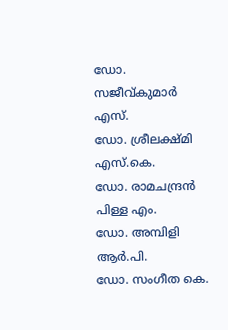ഡോ. സജീവ്കുമാർ എസ്.
ഡോ. ശ്രീലക്ഷ്മി എസ്.കെ.
ഡോ. രാമചന്ദ്രൻ പിള്ള എം.
ഡോ. അമ്പിളി ആർ.പി.
ഡോ. സംഗീത കെ.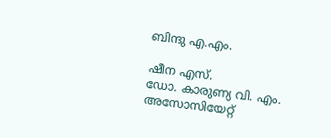ബിന്ദു എ.എം.

ഷീന എസ്.
ഡോ. കാരുണ്യ വി. എം.
അസോസിയേറ്റ്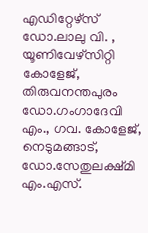എഡിറ്റേഴ്സ്
ഡോ.ലാലു വി. , യൂണിവേഴ്സിറ്റി കോളേജ്, തിരുവനന്തപുരം
ഡോ.ഗംഗാദേവി എം., ഗവ. കോളേജ്, നെടുമങ്ങാട്,
ഡോ.സേതുലക്ഷ്മി എം.എസ്.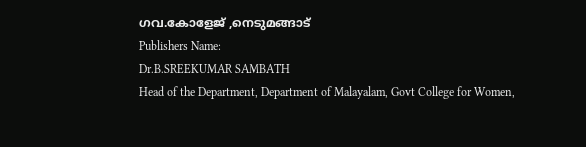ഗവ.കോളേജ് ,നെടുമങ്ങാട്
Publishers Name:
Dr.B.SREEKUMAR SAMBATH
Head of the Department, Department of Malayalam, Govt College for Women,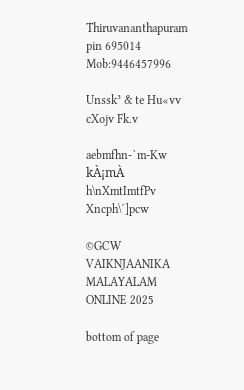Thiruvananthapuram pin 695014
Mob:9446457996

Unssk³ & te Hu«vv
cXojv Fk.v

aebmfhn-`m-Kw
kÀ¡mÀ h\nXmtImtfPv
Xncph\´]pcw

©GCW VAIKNJAANIKA MALAYALAM ONLINE 2025

bottom of page